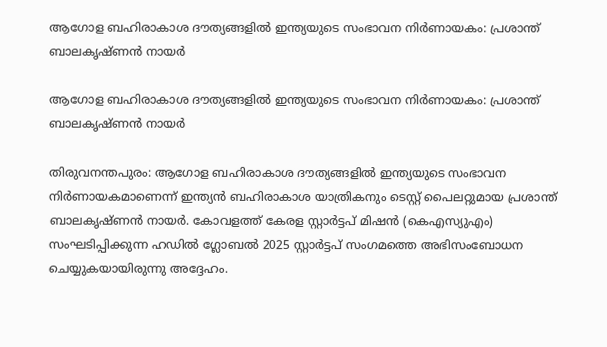ആഗോള ബഹിരാകാശ ദൗത്യങ്ങളില്‍ ഇന്ത്യയുടെ സംഭാവന നിര്‍ണായകം: പ്രശാന്ത് ബാലകൃഷ്ണന്‍ നായര്‍

ആഗോള ബഹിരാകാശ ദൗത്യങ്ങളില്‍ ഇന്ത്യയുടെ സംഭാവന നിര്‍ണായകം: പ്രശാന്ത് ബാലകൃഷ്ണന്‍ നായര്‍

തിരുവനന്തപുരം: ആഗോള ബഹിരാകാശ ദൗത്യങ്ങളില്‍ ഇന്ത്യയുടെ സംഭാവന നിര്‍ണായകമാണെന്ന് ഇന്ത്യന്‍ ബഹിരാകാശ യാത്രികനും ടെസ്റ്റ് പൈലറ്റുമായ പ്രശാന്ത് ബാലകൃഷ്ണന്‍ നായര്‍. കോവളത്ത് കേരള സ്റ്റാര്‍ട്ടപ് മിഷന്‍ (കെഎസ്യുഎം) സംഘടിപ്പിക്കുന്ന ഹഡില്‍ ഗ്ലോബല്‍ 2025 സ്റ്റാര്‍ട്ടപ് സംഗമത്തെ അഭിസംബോധന ചെയ്യുകയായിരുന്നു അദ്ദേഹം.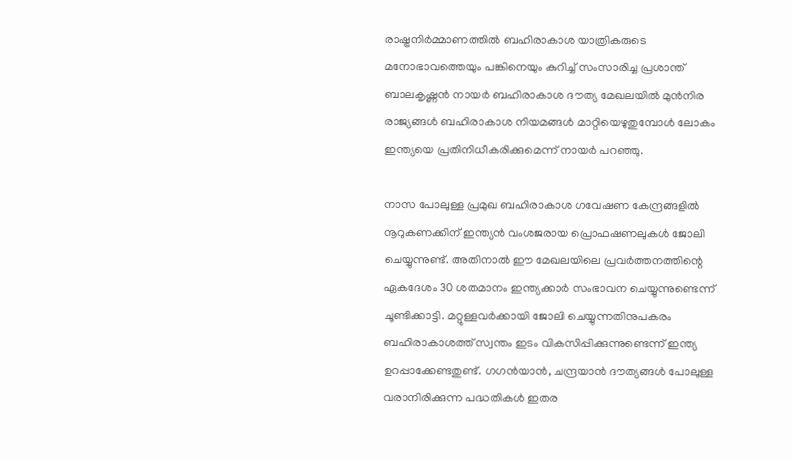രാഷ്ട്രനിര്‍മ്മാണത്തില്‍ ബഹിരാകാശ യാത്രികരുടെ മനോഭാവത്തെയും പങ്കിനെയും കുറിച്ച് സംസാരിച്ച പ്രശാന്ത് ബാലകൃഷ്ണന്‍ നായര്‍ ബഹിരാകാശ ദൗത്യ മേഖലയില്‍ മുന്‍നിര രാജ്യങ്ങള്‍ ബഹിരാകാശ നിയമങ്ങള്‍ മാറ്റിയെഴുതുമ്പോള്‍ ലോകം ഇന്ത്യയെ പ്രതിനിധീകരിക്കുമെന്ന് നായര്‍ പറഞ്ഞു.

നാസ പോലുള്ള പ്രമുഖ ബഹിരാകാശ ഗവേഷണ കേന്ദ്രങ്ങളില്‍ നൂറുകണക്കിന് ഇന്ത്യന്‍ വംശജരായ പ്രൊഫഷണലുകള്‍ ജോലി ചെയ്യുന്നുണ്ട്. അതിനാല്‍ ഈ മേഖലയിലെ പ്രവര്‍ത്തനത്തിന്റെ ഏകദേശം 30 ശതമാനം ഇന്ത്യക്കാര്‍ സംഭാവന ചെയ്യുന്നുണ്ടെന്ന് ചൂണ്ടിക്കാട്ടി. മറ്റുള്ളവര്‍ക്കായി ജോലി ചെയ്യുന്നതിനുപകരം ബഹിരാകാശത്ത് സ്വന്തം ഇടം വികസിപ്പിക്കുന്നുണ്ടെന്ന് ഇന്ത്യ ഉറപ്പാക്കേണ്ടതുണ്ട്. ഗഗന്‍യാന്‍, ചന്ദ്രയാന്‍ ദൗത്യങ്ങള്‍ പോലുള്ള വരാനിരിക്കുന്ന പദ്ധതികള്‍ ഇതര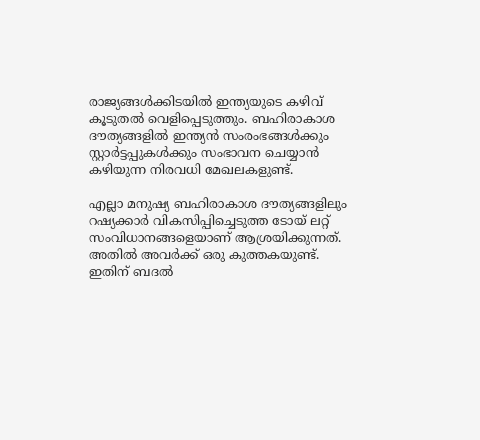രാജ്യങ്ങള്‍ക്കിടയില്‍ ഇന്ത്യയുടെ കഴിവ് കൂടുതല്‍ വെളിപ്പെടുത്തും. ബഹിരാകാശ ദൗത്യങ്ങളില്‍ ഇന്ത്യന്‍ സംരംഭങ്ങള്‍ക്കും സ്റ്റാര്‍ട്ടപ്പുകള്‍ക്കും സംഭാവന ചെയ്യാന്‍ കഴിയുന്ന നിരവധി മേഖലകളുണ്ട്.

എല്ലാ മനുഷ്യ ബഹിരാകാശ ദൗത്യങ്ങളിലും റഷ്യക്കാര്‍ വികസിപ്പിച്ചെടുത്ത ടോയ് ലറ്റ് സംവിധാനങ്ങളെയാണ് ആശ്രയിക്കുന്നത്. അതില്‍ അവര്‍ക്ക് ഒരു കുത്തകയുണ്ട്. ഇതിന് ബദല്‍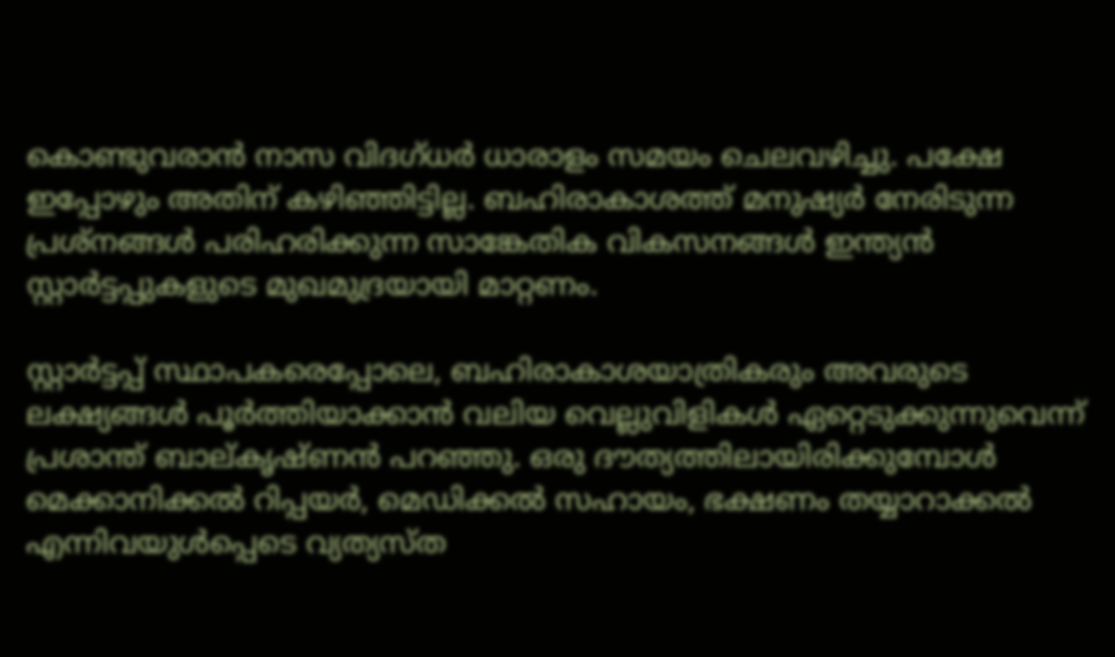കൊണ്ടുവരാന്‍ നാസ വിദഗ്ധര്‍ ധാരാളം സമയം ചെലവഴിച്ചു. പക്ഷേ ഇപ്പോഴും അതിന് കഴിഞ്ഞിട്ടില്ല. ബഹിരാകാശത്ത് മനുഷ്യര്‍ നേരിടുന്ന പ്രശ്‌നങ്ങള്‍ പരിഹരിക്കുന്ന സാങ്കേതിക വികസനങ്ങള്‍ ഇന്ത്യന്‍ സ്റ്റാര്‍ട്ടപ്പുകളുടെ മുഖമുദ്രയായി മാറ്റണം.

സ്റ്റാര്‍ട്ടപ്പ് സ്ഥാപകരെപ്പോലെ, ബഹിരാകാശയാത്രികരും അവരുടെ ലക്ഷ്യങ്ങള്‍ പൂര്‍ത്തിയാക്കാന്‍ വലിയ വെല്ലുവിളികള്‍ ഏറ്റെടുക്കുന്നുവെന്ന് പ്രശാന്ത് ബാല്കൃഷ്ണന്‍ പറഞ്ഞു. ഒരു ദൗത്യത്തിലായിരിക്കുമ്പോള്‍ മെക്കാനിക്കല്‍ റിപ്പയര്‍, മെഡിക്കല്‍ സഹായം, ഭക്ഷണം തയ്യാറാക്കല്‍ എന്നിവയുള്‍പ്പെടെ വ്യത്യസ്ത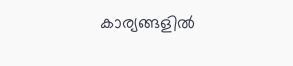കാര്യങ്ങളില്‍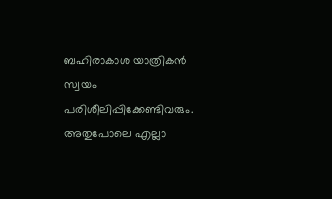ബഹിരാകാശ യാത്രികന്‍ സ്വയം പരിശീലിപ്പിക്കേണ്ടിവരും. അതുപോലെ എല്ലാ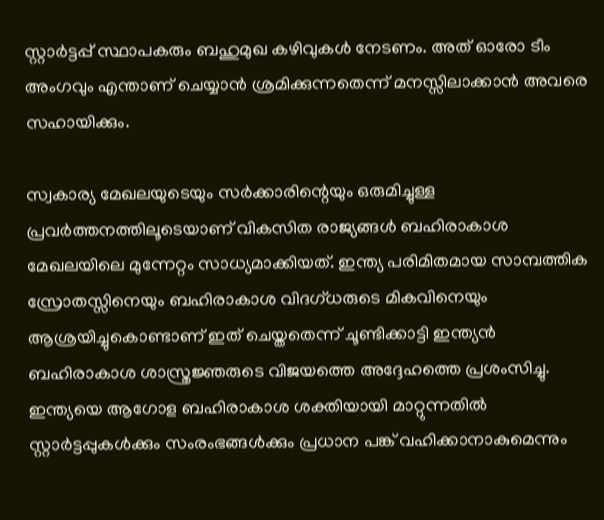സ്റ്റാര്‍ട്ടപ്പ് സ്ഥാപകരും ബഹുമുഖ കഴിവുകള്‍ നേടണം. അത് ഓരോ ടീം അംഗവും എന്താണ് ചെയ്യാന്‍ ശ്രമിക്കുന്നതെന്ന് മനസ്സിലാക്കാന്‍ അവരെ സഹായിക്കും.

സ്വകാര്യ മേഖലയുടെയും സര്‍ക്കാരിന്റെയും ഒരുമിച്ചുള്ള പ്രവര്‍ത്തനത്തിലൂടെയാണ് വികസിത രാജ്യങ്ങള്‍ ബഹിരാകാശ മേഖലയിലെ മുന്നേറ്റം സാധ്യമാക്കിയത്. ഇന്ത്യ പരിമിതമായ സാമ്പത്തിക സ്രോതസ്സിനെയും ബഹിരാകാശ വിദഗ്ധരുടെ മികവിനെയും ആശ്രയിച്ചുകൊണ്ടാണ് ഇത് ചെയ്തതെന്ന് ചൂണ്ടിക്കാട്ടി ഇന്ത്യന്‍ ബഹിരാകാശ ശാസ്ത്രജ്ഞരുടെ വിജയത്തെ അദ്ദേഹത്തെ പ്രശംസിച്ചു. ഇന്ത്യയെ ആഗോള ബഹിരാകാശ ശക്തിയായി മാറ്റുന്നതില്‍ സ്റ്റാര്‍ട്ടപ്പുകള്‍ക്കും സംരംഭങ്ങള്‍ക്കും പ്രധാന പങ്ക് വഹിക്കാനാകുമെന്നും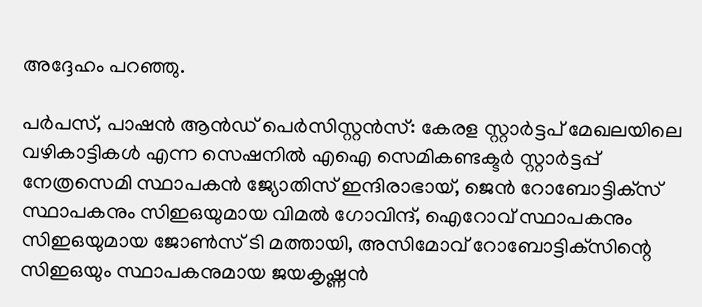അദ്ദേഹം പറഞ്ഞു.

പര്‍പസ്, പാഷന്‍ ആന്‍ഡ് പെര്‍സിസ്റ്റന്‍സ്: കേരള സ്റ്റാര്‍ട്ടപ് മേഖലയിലെ വഴികാട്ടികള്‍ എന്ന സെഷനില്‍ എഐ സെമികണ്ടക്ടര്‍ സ്റ്റാര്‍ട്ടപ്പ് നേത്രസെമി സ്ഥാപകന്‍ ജ്യോതിസ് ഇന്ദിരാഭായ്, ജെന്‍ റോബോട്ടിക്‌സ് സ്ഥാപകനും സിഇഒയുമായ വിമല്‍ ഗോവിന്ദ്, ഐറോവ് സ്ഥാപകനും സിഇഒയുമായ ജോണ്‍സ് ടി മത്തായി, അസിമോവ് റോബോട്ടിക്‌സിന്റെ സിഇഒയും സ്ഥാപകനുമായ ജയകൃഷ്ണന്‍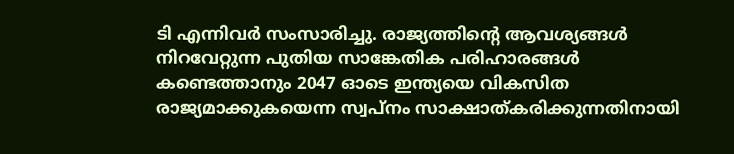ടി എന്നിവര്‍ സംസാരിച്ചു. രാജ്യത്തിന്റെ ആവശ്യങ്ങള്‍ നിറവേറ്റുന്ന പുതിയ സാങ്കേതിക പരിഹാരങ്ങള്‍ കണ്ടെത്താനും 2047 ഓടെ ഇന്ത്യയെ വികസിത രാജ്യമാക്കുകയെന്ന സ്വപ്നം സാക്ഷാത്കരിക്കുന്നതിനായി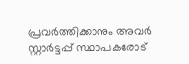പ്രവര്‍ത്തിക്കാനും അവര്‍ സ്റ്റാര്‍ട്ടപ്പ് സ്ഥാപകരോട്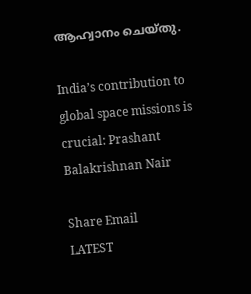ആഹ്വാനം ചെയ്തു.

India’s contribution to global space missions is crucial: Prashant Balakrishnan Nair

Share Email
LATEST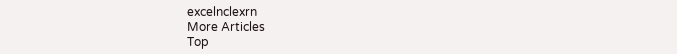excelnclexrn
More Articles
Top